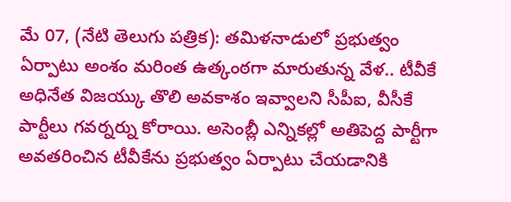మే 07, (నేటి తెలుగు పత్రిక): తమిళనాడులో ప్రభుత్వం ఏర్పాటు అంశం మరింత ఉత్కంఠగా మారుతున్న వేళ.. టీవీకే అధినేత విజయ్కు తొలి అవకాశం ఇవ్వాలని సీపీఐ, వీసీకే పార్టీలు గవర్నర్ను కోరాయి. అసెంబ్లీ ఎన్నికల్లో అతిపెద్ద పార్టీగా అవతరించిన టీవీకేను ప్రభుత్వం ఏర్పాటు చేయడానికి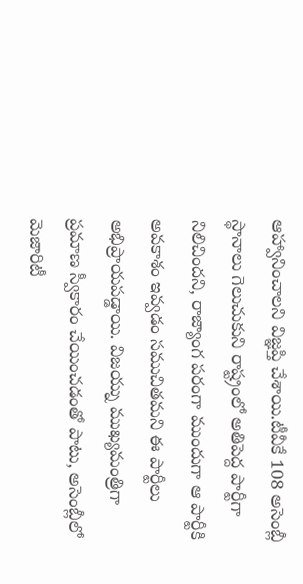ఆహ్వానించాలని విజ్ఞప్తి చేశాయి.టీవీకే 108 అసెంబ్లీ స్థానాలు గెలుచుకుని రాష్ట్రంలో అతిపెద్ద పార్టీగా నిలిచిందని, రాజ్యాంగ పరంగా ముందుగా ఆ పార్టీకి అవకాశం ఇవ్వడం సముచితమని ఈ పార్టీలు అభిప్రాయపడ్డాయి. విజయ్ను ముఖ్యమంత్రిగా ప్రమాణ స్వీకారం చేయించడంతో పాటు, అసెంబ్లీలో మెజారిటీ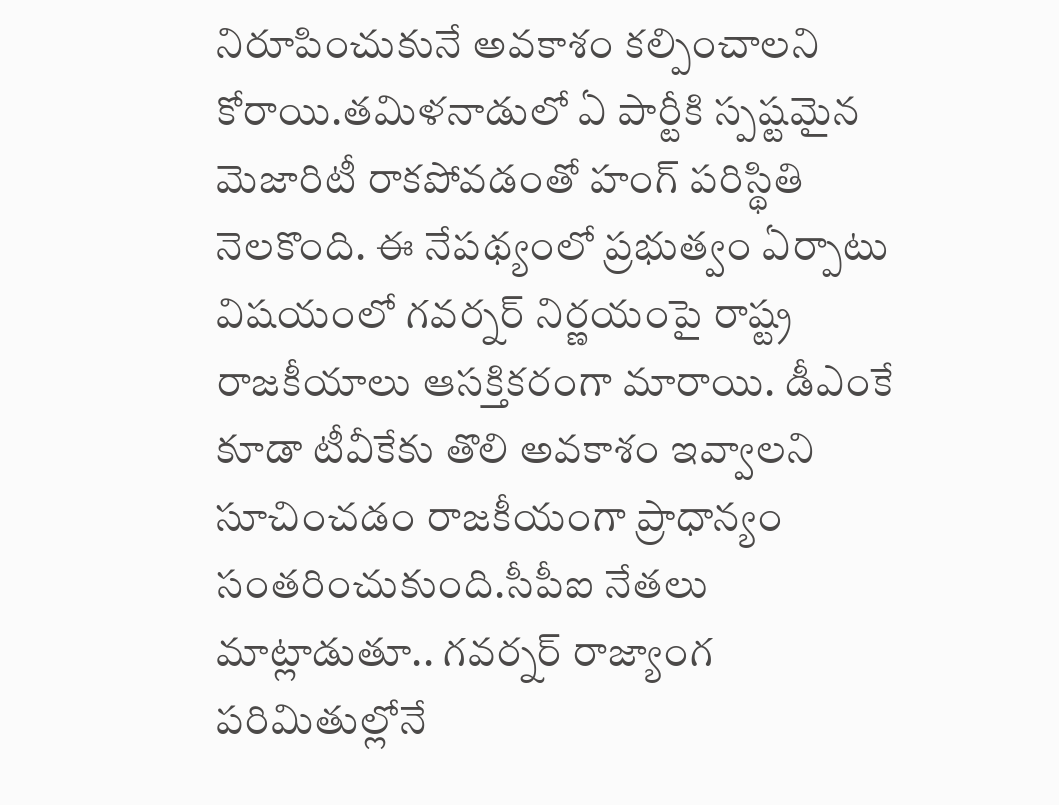నిరూపించుకునే అవకాశం కల్పించాలని కోరాయి.తమిళనాడులో ఏ పార్టీకి స్పష్టమైన మెజారిటీ రాకపోవడంతో హంగ్ పరిస్థితి నెలకొంది. ఈ నేపథ్యంలో ప్రభుత్వం ఏర్పాటు విషయంలో గవర్నర్ నిర్ణయంపై రాష్ట్ర రాజకీయాలు ఆసక్తికరంగా మారాయి. డీఎంకే కూడా టీవీకేకు తొలి అవకాశం ఇవ్వాలని సూచించడం రాజకీయంగా ప్రాధాన్యం సంతరించుకుంది.సీపీఐ నేతలు మాట్లాడుతూ.. గవర్నర్ రాజ్యాంగ పరిమితుల్లోనే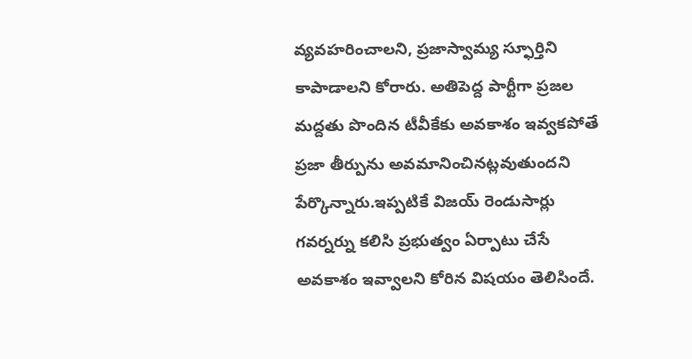వ్యవహరించాలని, ప్రజాస్వామ్య స్ఫూర్తిని కాపాడాలని కోరారు. అతిపెద్ద పార్టీగా ప్రజల మద్దతు పొందిన టీవీకేకు అవకాశం ఇవ్వకపోతే ప్రజా తీర్పును అవమానించినట్లవుతుందని పేర్కొన్నారు.ఇప్పటికే విజయ్ రెండుసార్లు గవర్నర్ను కలిసి ప్రభుత్వం ఏర్పాటు చేసే అవకాశం ఇవ్వాలని కోరిన విషయం తెలిసిందే.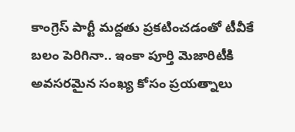కాంగ్రెస్ పార్టీ మద్దతు ప్రకటించడంతో టీవీకే బలం పెరిగినా.. ఇంకా పూర్తి మెజారిటీకి అవసరమైన సంఖ్య కోసం ప్రయత్నాలు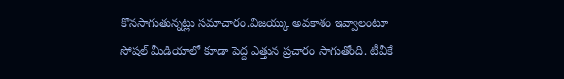కొనసాగుతున్నట్లు సమాచారం.విజయ్కు అవకాశం ఇవ్వాలంటూ సోషల్ మీడియాలో కూడా పెద్ద ఎత్తున ప్రచారం సాగుతోంది. టీవీకే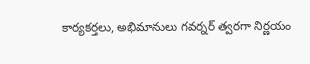కార్యకర్తలు, అభిమానులు గవర్నర్ త్వరగా నిర్ణయం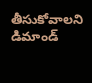తీసుకోవాలని డిమాండ్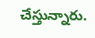చేస్తున్నారు.